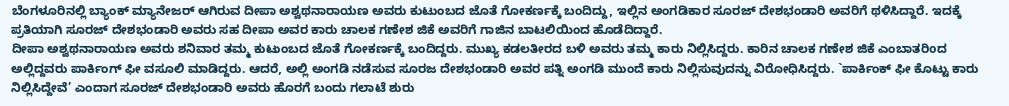ಬೆಂಗಳೂರಿನಲ್ಲಿ ಬ್ಯಾಂಕ್ ಮ್ಯಾನೇಜರ್ ಆಗಿರುವ ದೀಪಾ ಅಶ್ವಥನಾರಾಯಣ ಅವರು ಕುಟುಂಬದ ಜೊತೆ ಗೋಕರ್ಣಕ್ಕೆ ಬಂದಿದ್ದು, ಇಲ್ಲಿನ ಅಂಗಡಿಕಾರ ಸೂರಜ್ ದೇಶಭಂಡಾರಿ ಅವರಿಗೆ ಥಳಿಸಿದ್ದಾರೆ. ಇದಕ್ಕೆ ಪ್ರತಿಯಾಗಿ ಸೂರಜ್ ದೇಶಭಂಡಾರಿ ಅವರು ಸಹ ದೀಪಾ ಅವರ ಕಾರು ಚಾಲಕ ಗಣೇಶ ಜಿಕೆ ಅವರಿಗೆ ಗಾಜಿನ ಬಾಟಲಿಯಿಂದ ಹೊಡೆದಿದ್ದಾರೆ.
ದೀಪಾ ಅಶ್ವಥನಾರಾಯಣ ಅವರು ಶನಿವಾರ ತಮ್ಮ ಕುಟುಂಬದ ಜೊತೆ ಗೋಕರ್ಣಕ್ಕೆ ಬಂದಿದ್ದರು. ಮುಖ್ಯ ಕಡಲತೀರದ ಬಳಿ ಅವರು ತಮ್ಮ ಕಾರು ನಿಲ್ಲಿಸಿದ್ದರು. ಕಾರಿನ ಚಾಲಕ ಗಣೇಶ ಜಿಕೆ ಎಂಬಾತರಿoದ ಅಲ್ಲಿದ್ದವರು ಪಾರ್ಕಿಂಗ್ ಫೀ ವಸೂಲಿ ಮಾಡಿದ್ದರು. ಆದರೆ, ಅಲ್ಲಿ ಅಂಗಡಿ ನಡೆಸುವ ಸೂರಜ ದೇಶಭಂಡಾರಿ ಅವರ ಪತ್ನಿ ಅಂಗಡಿ ಮುಂದೆ ಕಾರು ನಿಲ್ಲಿಸುವುದನ್ನು ವಿರೋಧಿಸಿದ್ದರು. `ಪಾರ್ಕಿಂಕ್ ಫೀ ಕೊಟ್ಟು ಕಾರು ನಿಲ್ಲಿಸಿದ್ದೇವೆ’ ಎಂದಾಗ ಸೂರಜ್ ದೇಶಭಂಡಾರಿ ಅವರು ಹೊರಗೆ ಬಂದು ಗಲಾಟೆ ಶುರು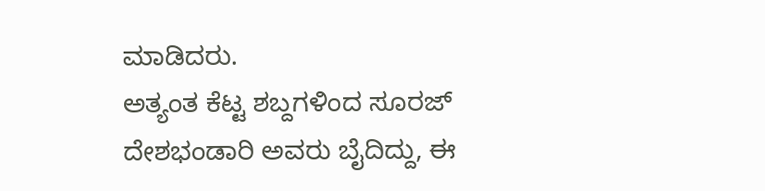ಮಾಡಿದರು.
ಅತ್ಯಂತ ಕೆಟ್ಟ ಶಬ್ದಗಳಿಂದ ಸೂರಜ್ ದೇಶಭಂಡಾರಿ ಅವರು ಬೈದಿದ್ದು, ಈ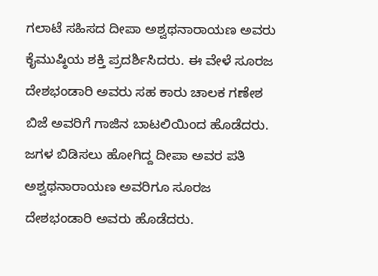ಗಲಾಟೆ ಸಹಿಸದ ದೀಪಾ ಅಶ್ವಥನಾರಾಯಣ ಅವರು ಕೈಮುಷ್ಠಿಯ ಶಕ್ತಿ ಪ್ರದರ್ಶಿಸಿದರು. ಈ ವೇಳೆ ಸೂರಜ ದೇಶಭಂಡಾರಿ ಅವರು ಸಹ ಕಾರು ಚಾಲಕ ಗಣೇಶ ಬಿಜೆ ಅವರಿಗೆ ಗಾಜಿನ ಬಾಟಲಿಯಿಂದ ಹೊಡೆದರು. ಜಗಳ ಬಿಡಿಸಲು ಹೋಗಿದ್ದ ದೀಪಾ ಅವರ ಪತಿ ಅಶ್ವಥನಾರಾಯಣ ಅವರಿಗೂ ಸೂರಜ ದೇಶಭಂಡಾರಿ ಅವರು ಹೊಡೆದರು.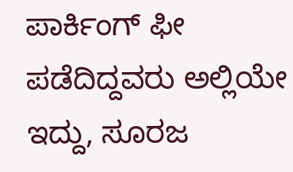ಪಾರ್ಕಿಂಗ್ ಫೀ ಪಡೆದಿದ್ದವರು ಅಲ್ಲಿಯೇ ಇದ್ದು, ಸೂರಜ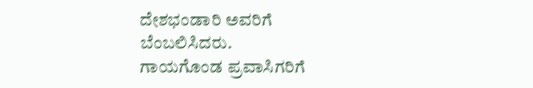ದೇಶಭಂಡಾರಿ ಅವರಿಗೆ ಬೆಂಬಲಿಸಿದರು.
ಗಾಯಗೊಂಡ ಪ್ರವಾಸಿಗರಿಗೆ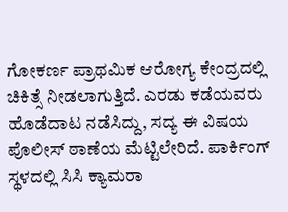ಗೋಕರ್ಣ ಪ್ರಾಥಮಿಕ ಆರೋಗ್ಯ ಕೇಂದ್ರದಲ್ಲಿ ಚಿಕಿತ್ಸೆ ನೀಡಲಾಗುತ್ತಿದೆ. ಎರಡು ಕಡೆಯವರು ಹೊಡೆದಾಟ ನಡೆಸಿದ್ದು, ಸದ್ಯ ಈ ವಿಷಯ ಪೊಲೀಸ್ ಠಾಣೆಯ ಮೆಟ್ಟಿಲೇರಿದೆ. ಪಾರ್ಕಿಂಗ್ ಸ್ಥಳದಲ್ಲಿ ಸಿಸಿ ಕ್ಯಾಮರಾ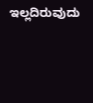ಇಲ್ಲದಿರುವುದು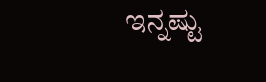ಇನ್ನಷ್ಟು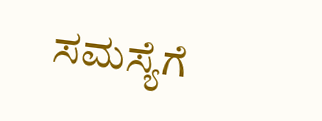ಸಮಸ್ಯೆಗೆ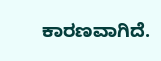ಕಾರಣವಾಗಿದೆ.